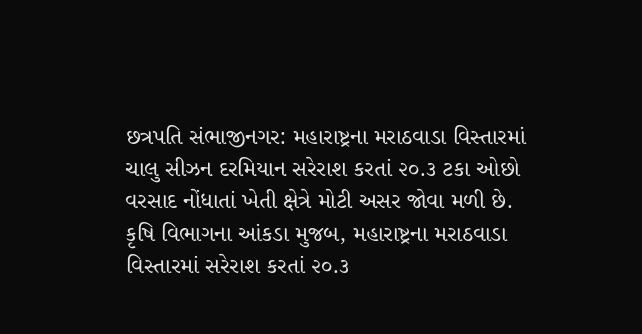છત્રપતિ સંભાજીનગર: મહારાષ્ટ્રના મરાઠવાડા વિસ્તારમાં ચાલુ સીઝન દરમિયાન સરેરાશ કરતાં ૨૦.૩ ટકા ઓછો વરસાદ નોંધાતાં ખેતી ક્ષેત્રે મોટી અસર જોવા મળી છે. કૃષિ વિભાગના આંકડા મુજબ, મહારાષ્ટ્રના મરાઠવાડા વિસ્તારમાં સરેરાશ કરતાં ૨૦.૩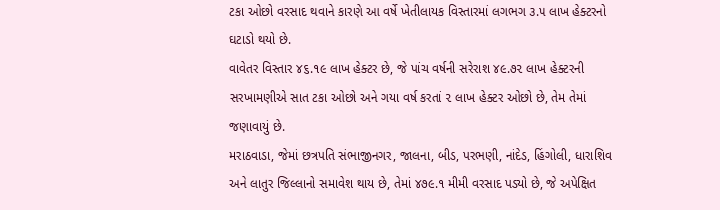ટકા ઓછો વરસાદ થવાને કારણે આ વર્ષે ખેતીલાયક વિસ્તારમાં લગભગ ૩.૫ લાખ હેક્ટરનો ઘટાડો થયો છે.
વાવેતર વિસ્તાર ૪૬.૧૯ લાખ હેક્ટર છે, જે પાંચ વર્ષની સરેરાશ ૪૯.૭૨ લાખ હેક્ટરની સરખામણીએ સાત ટકા ઓછો અને ગયા વર્ષ કરતાં ૨ લાખ હેક્ટર ઓછો છે, તેમ તેમાં જણાવાયું છે.
મરાઠવાડા, જેમાં છત્રપતિ સંભાજીનગર, જાલના, બીડ, પરભણી, નાંદેડ, હિંગોલી, ધારાશિવ અને લાતુર જિલ્લાનો સમાવેશ થાય છે, તેમાં ૪૭૯.૧ મીમી વરસાદ પડ્યો છે, જે અપેક્ષિત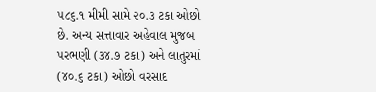૫૮૬.૧ મીમી સામે ૨૦.૩ ટકા ઓછો છે. અન્ય સત્તાવાર અહેવાલ મુજબ પરભણી (૩૪.૭ ટકા) અને લાતુરમાં (૪૦.૬ ટકા) ઓછો વરસાદ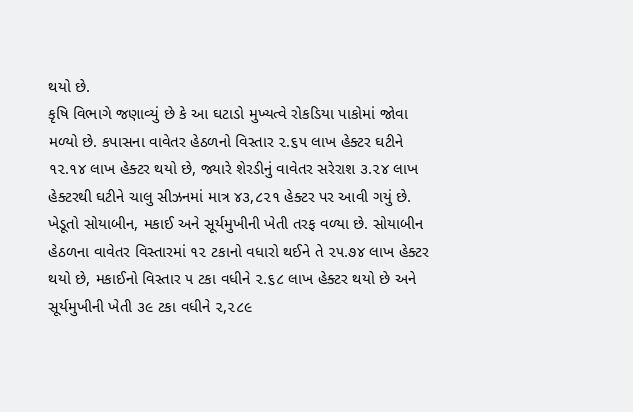થયો છે.
કૃષિ વિભાગે જણાવ્યું છે કે આ ઘટાડો મુખ્યત્વે રોકડિયા પાકોમાં જોવા મળ્યો છે. કપાસના વાવેતર હેઠળનો વિસ્તાર ૨.૬૫ લાખ હેક્ટર ઘટીને ૧૨.૧૪ લાખ હેક્ટર થયો છે, જ્યારે શેરડીનું વાવેતર સરેરાશ ૩.૨૪ લાખ હેક્ટરથી ઘટીને ચાલુ સીઝનમાં માત્ર ૪૩,૮૨૧ હેક્ટર પર આવી ગયું છે.
ખેડૂતો સોયાબીન, મકાઈ અને સૂર્યમુખીની ખેતી તરફ વળ્યા છે. સોયાબીન હેઠળના વાવેતર વિસ્તારમાં ૧૨ ટકાનો વધારો થઈને તે ૨૫.૭૪ લાખ હેક્ટર થયો છે, મકાઈનો વિસ્તાર ૫ ટકા વધીને ૨.૬૮ લાખ હેક્ટર થયો છે અને સૂર્યમુખીની ખેતી ૩૯ ટકા વધીને ૨,૨૮૯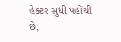હેક્ટર સુધી પહોંચી છે,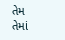તેમ તેમાં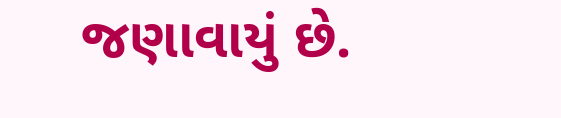જણાવાયું છે.